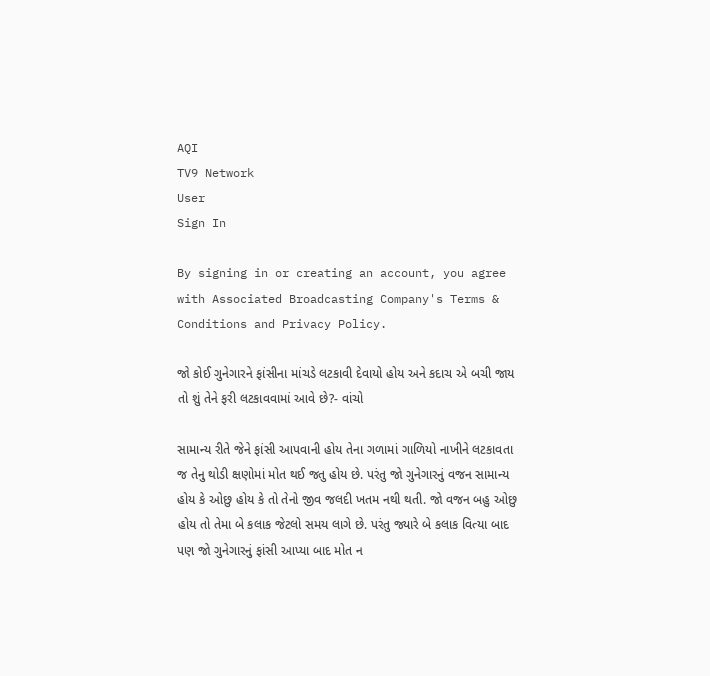AQI
TV9 Network
User
Sign In

By signing in or creating an account, you agree with Associated Broadcasting Company's Terms & Conditions and Privacy Policy.

જો કોઈ ગુનેગારને ફાંસીના માંચડે લટકાવી દેવાયો હોય અને કદાચ એ બચી જાય તો શું તેને ફરી લટકાવવામાં આવે છે?- વાંચો

સામાન્ય રીતે જેને ફાંસી આપવાની હોય તેના ગળામાં ગાળિયો નાખીને લટકાવતા જ તેનુ થોડી ક્ષણોમાં મોત થઈ જતુ હોય છે. પરંતુ જો ગુનેગારનું વજન સામાન્ય હોય કે ઓછુ હોય કે તો તેનો જીવ જલદી ખતમ નથી થતી. જો વજન બહુ ઓછુ હોય તો તેમા બે કલાક જેટલો સમય લાગે છે. પરંતુ જ્યારે બે કલાક વિત્યા બાદ પણ જો ગુનેગારનું ફાંસી આપ્યા બાદ મોત ન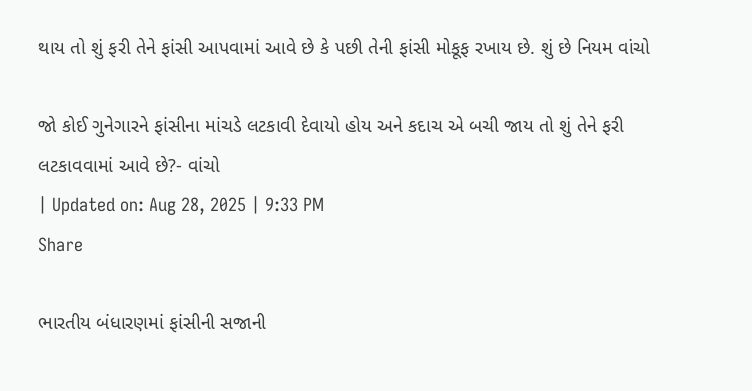થાય તો શું ફરી તેને ફાંસી આપવામાં આવે છે કે પછી તેની ફાંસી મોકૂફ રખાય છે. શું છે નિયમ વાંચો

જો કોઈ ગુનેગારને ફાંસીના માંચડે લટકાવી દેવાયો હોય અને કદાચ એ બચી જાય તો શું તેને ફરી લટકાવવામાં આવે છે?- વાંચો
| Updated on: Aug 28, 2025 | 9:33 PM
Share

ભારતીય બંધારણમાં ફાંસીની સજાની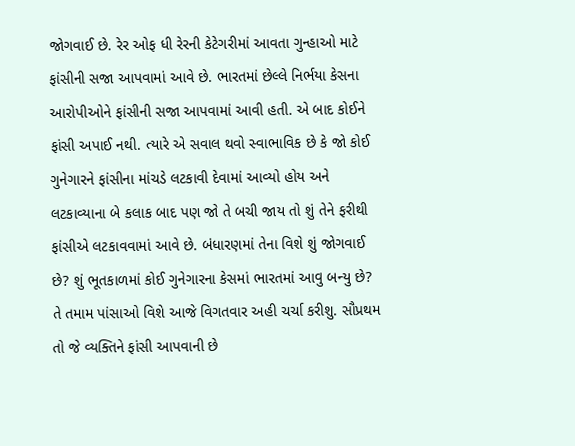જોગવાઈ છે. રેર ઓફ ધી રેરની કેટેગરીમાં આવતા ગુન્હાઓ માટે ફાંસીની સજા આપવામાં આવે છે. ભારતમાં છેલ્લે નિર્ભયા કેસના આરોપીઓને ફાંસીની સજા આપવામાં આવી હતી. એ બાદ કોઈને ફાંસી અપાઈ નથી. ત્યારે એ સવાલ થવો સ્વાભાવિક છે કે જો કોઈ ગુનેગારને ફાંસીના માંચડે લટકાવી દેવામાં આવ્યો હોય અને લટકાવ્યાના બે કલાક બાદ પણ જો તે બચી જાય તો શું તેને ફરીથી ફાંસીએ લટકાવવામાં આવે છે. બંધારણમાં તેના વિશે શું જોગવાઈ છે? શું ભૂતકાળમાં કોઈ ગુનેગારના કેસમાં ભારતમાં આવુ બન્યુ છે? તે તમામ પાંસાઓ વિશે આજે વિગતવાર અહી ચર્ચા કરીશુ. સૌપ્રથમ તો જે વ્યક્તિને ફાંસી આપવાની છે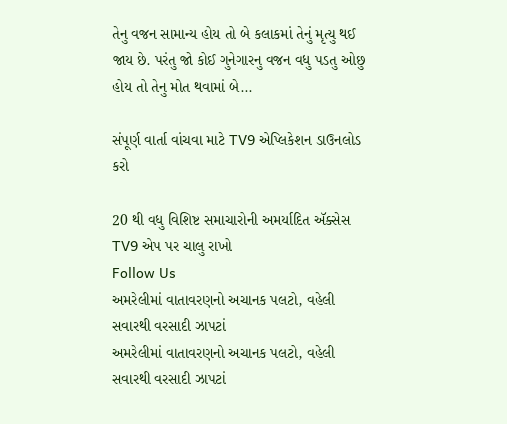તેનુ વજન સામાન્ય હોય તો બે કલાકમાં તેનું મૃત્યુ થઈ જાય છે. પરંતુ જો કોઈ ગુનેગારનુ વજન વધુ પડતુ ઓછુ હોય તો તેનુ મોત થવામાં બે...

સંપૂર્ણ વાર્તા વાંચવા માટે TV9 એપ્લિકેશન ડાઉનલોડ કરો

20 થી વધુ વિશિષ્ટ સમાચારોની અમર્યાદિત ઍક્સેસ TV9 એપ પર ચાલુ રાખો
Follow Us
અમરેલીમાં વાતાવરણનો અચાનક પલટો, વહેલી સવારથી વરસાદી ઝાપટાં
અમરેલીમાં વાતાવરણનો અચાનક પલટો, વહેલી સવારથી વરસાદી ઝાપટાં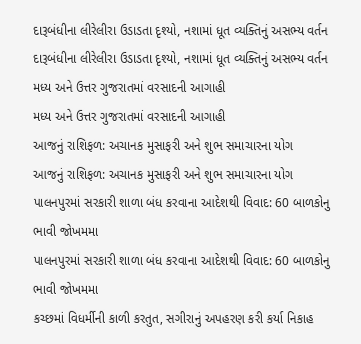દારૂબંધીના લીરેલીરા ઉડાડતા દૃશ્યો, નશામાં ધૂત વ્યક્તિનું અસભ્ય વર્તન
દારૂબંધીના લીરેલીરા ઉડાડતા દૃશ્યો, નશામાં ધૂત વ્યક્તિનું અસભ્ય વર્તન
મધ્ય અને ઉત્તર ગુજરાતમાં વરસાદની આગાહી
મધ્ય અને ઉત્તર ગુજરાતમાં વરસાદની આગાહી
આજનું રાશિફળ: અચાનક મુસાફરી અને શુભ સમાચારના યોગ
આજનું રાશિફળ: અચાનક મુસાફરી અને શુભ સમાચારના યોગ
પાલનપુરમાં સરકારી શાળા બંધ કરવાના આદેશથી વિવાદ: 60 બાળકોનુ ભાવી જોખમમા
પાલનપુરમાં સરકારી શાળા બંધ કરવાના આદેશથી વિવાદ: 60 બાળકોનુ ભાવી જોખમમા
કચ્છમાં વિધર્મીની કાળી કરતુત, સગીરાનું અપહરણ કરી કર્યા નિકાહ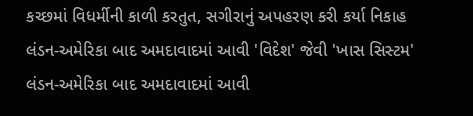કચ્છમાં વિધર્મીની કાળી કરતુત, સગીરાનું અપહરણ કરી કર્યા નિકાહ
લંડન-અમેરિકા બાદ અમદાવાદમાં આવી 'વિદેશ' જેવી 'ખાસ સિસ્ટમ'
લંડન-અમેરિકા બાદ અમદાવાદમાં આવી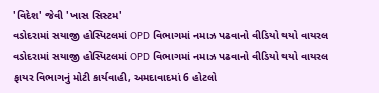'વિદેશ' જેવી 'ખાસ સિસ્ટમ'
વડોદરામાં સયાજી હોસ્પિટલમાં OPD વિભાગમાં નમાઝ પઢવાનો વીડિયો થયો વાયરલ
વડોદરામાં સયાજી હોસ્પિટલમાં OPD વિભાગમાં નમાઝ પઢવાનો વીડિયો થયો વાયરલ
ફાયર વિભાગનું મોટી કાર્યવાહી, અમદાવાદમાં 6 હોટલો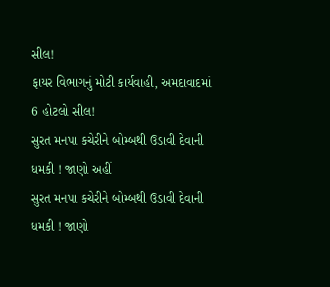સીલ!
ફાયર વિભાગનું મોટી કાર્યવાહી, અમદાવાદમાં 6 હોટલો સીલ!
સુરત મનપા કચેરીને બોમ્બથી ઉડાવી દેવાની ધમકી ! જાણો અહીં
સુરત મનપા કચેરીને બોમ્બથી ઉડાવી દેવાની ધમકી ! જાણો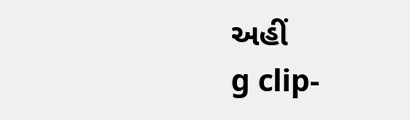અહીં
g clip-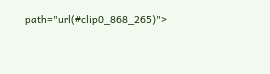path="url(#clip0_868_265)">